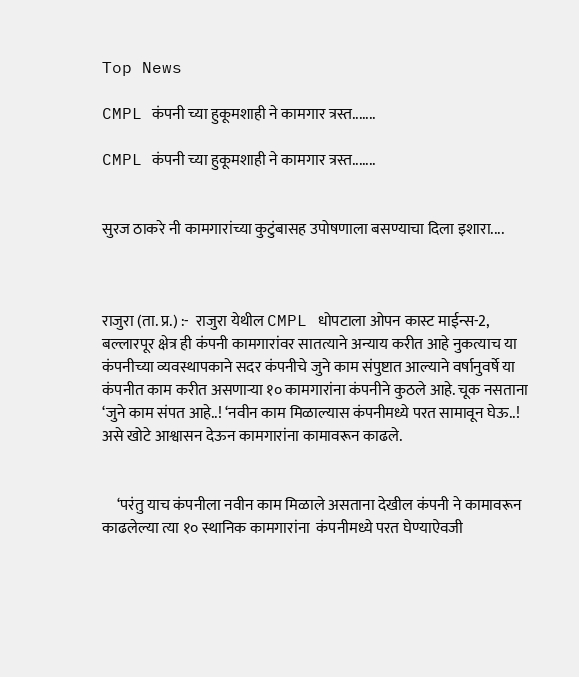Top News

CMPL कंपनी च्या हुकूमशाही ने कामगार त्रस्त.......

CMPL कंपनी च्या हुकूमशाही ने कामगार त्रस्त.......


सुरज ठाकरे नी कामगारांच्या कुटुंबासह उपोषणाला बसण्याचा दिला इशारा....



राजुरा (ता. प्र.) :-  राजुरा येथील CMPL धोपटाला ओपन कास्ट माईन्स-2, बल्लारपूर क्षेत्र ही कंपनी कामगारांवर सातत्याने अन्याय करीत आहे नुकत्याच या कंपनीच्या व्यवस्थापकाने सदर कंपनीचे जुने काम संपुष्टात आल्याने वर्षानुवर्षे या कंपनीत काम करीत असणाऱ्या १० कामगारांना कंपनीने कुठले आहे. चूक नसताना ‘जुने काम संपत आहे..! ‘नवीन काम मिळाल्यास कंपनीमध्ये परत सामावून घेऊ..! असे खोटे आश्वासन देऊन कामगारांना कामावरून काढले.


     ‘परंतु याच कंपनीला नवीन काम मिळाले असताना देखील कंपनी ने कामावरून काढलेल्या त्या १० स्थानिक कामगारांना  कंपनीमध्ये परत घेण्याऐवजी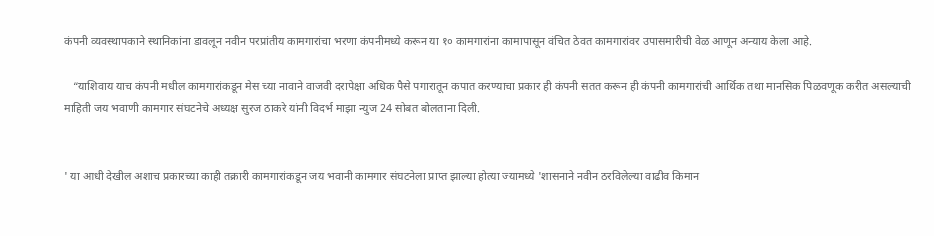कंपनी व्यवस्थापकाने स्थानिकांना डावलून नवीन परप्रांतीय कामगारांचा भरणा कंपनीमध्ये करून या १० कामगारांना कामापासून वंचित ठेवत कामगारांवर उपासमारीची वेळ आणून अन्याय केला आहे.

   “याशिवाय याच कंपनी मधील कामगारांकडून मेस च्या नावाने वाजवी दरापेक्षा अधिक पैसे पगारातून कपात करण्याचा प्रकार ही कंपनी सतत करून ही कंपनी कामगारांची आर्थिक तथा मानसिक पिळवणूक करीत असल्याची माहिती जय भवाणी कामगार संघटनेचे अध्यक्ष सुरज ठाकरे यांनी विदर्भ माझा न्युज 24 सोबत बोलताना दिली.


' या आधी देखील अशाच प्रकारच्या काही तक्रारी कामगारांकडून जय भवानी कामगार संघटनेला प्राप्त झाल्या होत्या ज्यामध्ये 'शासनाने नवीन ठरविलेल्या वाढीव किमान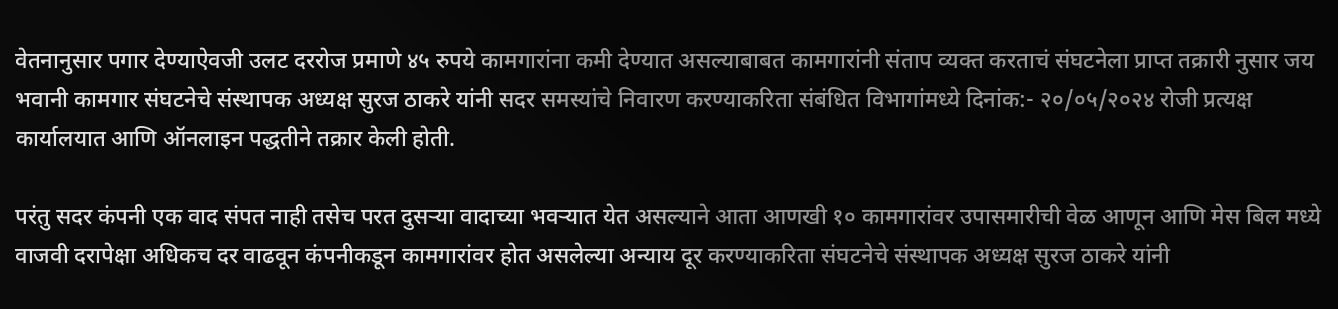वेतनानुसार पगार देण्याऐवजी उलट दररोज प्रमाणे ४५ रुपये कामगारांना कमी देण्यात असल्याबाबत कामगारांनी संताप व्यक्त करताचं संघटनेला प्राप्त तक्रारी नुसार जय भवानी कामगार संघटनेचे संस्थापक अध्यक्ष सुरज ठाकरे यांनी सदर समस्यांचे निवारण करण्याकरिता संबंधित विभागांमध्ये दिनांक:- २०/०५/२०२४ रोजी प्रत्यक्ष कार्यालयात आणि ऑनलाइन पद्धतीने तक्रार केली होती.

परंतु सदर कंपनी एक वाद संपत नाही तसेच परत दुसऱ्या वादाच्या भवऱ्यात येत असल्याने आता आणखी १० कामगारांवर उपासमारीची वेळ आणून आणि मेस बिल मध्ये वाजवी दरापेक्षा अधिकच दर वाढवून कंपनीकडून कामगारांवर होत असलेल्या अन्याय दूर करण्याकरिता संघटनेचे संस्थापक अध्यक्ष सुरज ठाकरे यांनी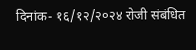दिनांक- १६/१२/२०२४ रोजी संबंधित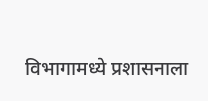विभागामध्ये प्रशासनाला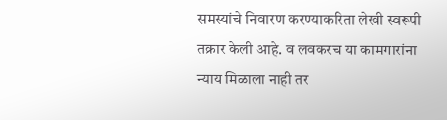समस्यांचे निवारण करण्याकरिता लेखी स्वरूपी तक्रार केली आहे. व लवकरच या कामगारांना न्याय मिळाला नाही तर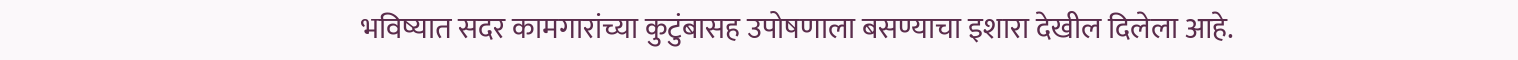भविष्यात सदर कामगारांच्या कुटुंबासह उपोषणाला बसण्याचा इशारा देखील दिलेला आहे.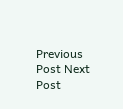Previous Post Next Post